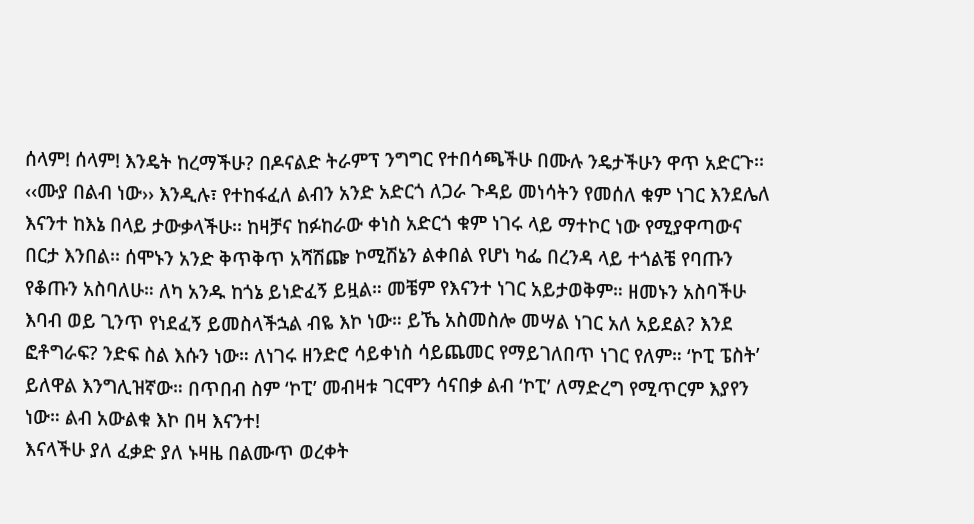ሰላም! ሰላም! እንዴት ከረማችሁ? በዶናልድ ትራምፕ ንግግር የተበሳጫችሁ በሙሉ ንዴታችሁን ዋጥ አድርጉ፡፡ ‹‹ሙያ በልብ ነው›› እንዲሉ፣ የተከፋፈለ ልብን አንድ አድርጎ ለጋራ ጉዳይ መነሳትን የመሰለ ቁም ነገር እንደሌለ እናንተ ከእኔ በላይ ታውቃላችሁ፡፡ ከዛቻና ከፉከራው ቀነስ አድርጎ ቁም ነገሩ ላይ ማተኮር ነው የሚያዋጣውና በርታ እንበል፡፡ ሰሞኑን አንድ ቅጥቅጥ አሻሽጬ ኮሚሽኔን ልቀበል የሆነ ካፌ በረንዳ ላይ ተጎልቼ የባጡን የቆጡን አስባለሁ። ለካ አንዱ ከጎኔ ይነድፈኝ ይዟል። መቼም የእናንተ ነገር አይታወቅም። ዘመኑን አስባችሁ እባብ ወይ ጊንጥ የነደፈኝ ይመስላችኋል ብዬ እኮ ነው። ይኼ አስመስሎ መሣል ነገር አለ አይደል? እንደ ፎቶግራፍ? ንድፍ ስል እሱን ነው። ለነገሩ ዘንድሮ ሳይቀነስ ሳይጨመር የማይገለበጥ ነገር የለም። ‘ኮፒ ፔስት’ ይለዋል እንግሊዝኛው። በጥበብ ስም ‘ኮፒ’ መብዛቱ ገርሞን ሳናበቃ ልብ ‘ኮፒ’ ለማድረግ የሚጥርም እያየን ነው። ልብ አውልቁ እኮ በዛ እናንተ!
እናላችሁ ያለ ፈቃድ ያለ ኑዛዜ በልሙጥ ወረቀት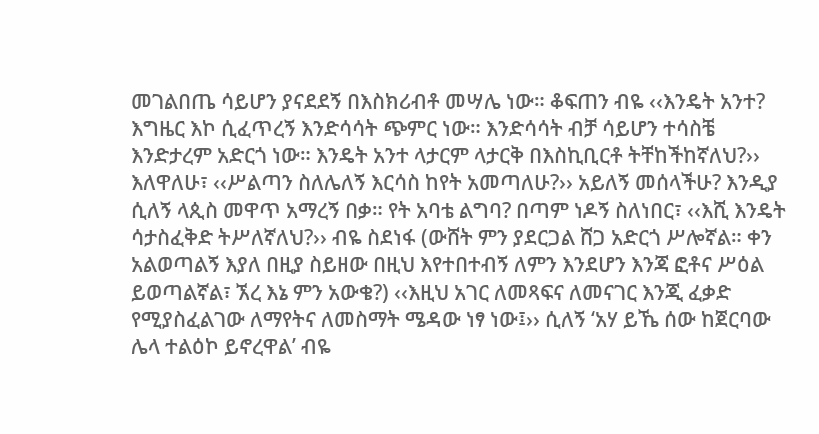መገልበጤ ሳይሆን ያናደደኝ በእስክሪብቶ መሣሌ ነው። ቆፍጠን ብዬ ‹‹እንዴት አንተ? እግዜር እኮ ሲፈጥረኝ እንድሳሳት ጭምር ነው። እንድሳሳት ብቻ ሳይሆን ተሳስቼ እንድታረም አድርጎ ነው። እንዴት አንተ ላታርም ላታርቅ በእስኪቢርቶ ትቸከችከኛለህ?›› እለዋለሁ፣ ‹‹ሥልጣን ስለሌለኝ እርሳስ ከየት አመጣለሁ?›› አይለኝ መሰላችሁ? እንዲያ ሲለኝ ላጲስ መዋጥ አማረኝ በቃ። የት አባቴ ልግባ? በጣም ነዶኝ ስለነበር፣ ‹‹እሺ እንዴት ሳታስፈቅድ ትሥለኛለህ?›› ብዬ ስደነፋ (ውሸት ምን ያደርጋል ሸጋ አድርጎ ሥሎኛል። ቀን አልወጣልኝ እያለ በዚያ ስይዘው በዚህ እየተበተብኝ ለምን እንደሆን እንጃ ፎቶና ሥዕል ይወጣልኛል፣ ኧረ እኔ ምን አውቄ?) ‹‹እዚህ አገር ለመጻፍና ለመናገር እንጂ ፈቃድ የሚያስፈልገው ለማየትና ለመስማት ሜዳው ነፃ ነው፤›› ሲለኝ ‘አሃ ይኼ ሰው ከጀርባው ሌላ ተልዕኮ ይኖረዋል’ ብዬ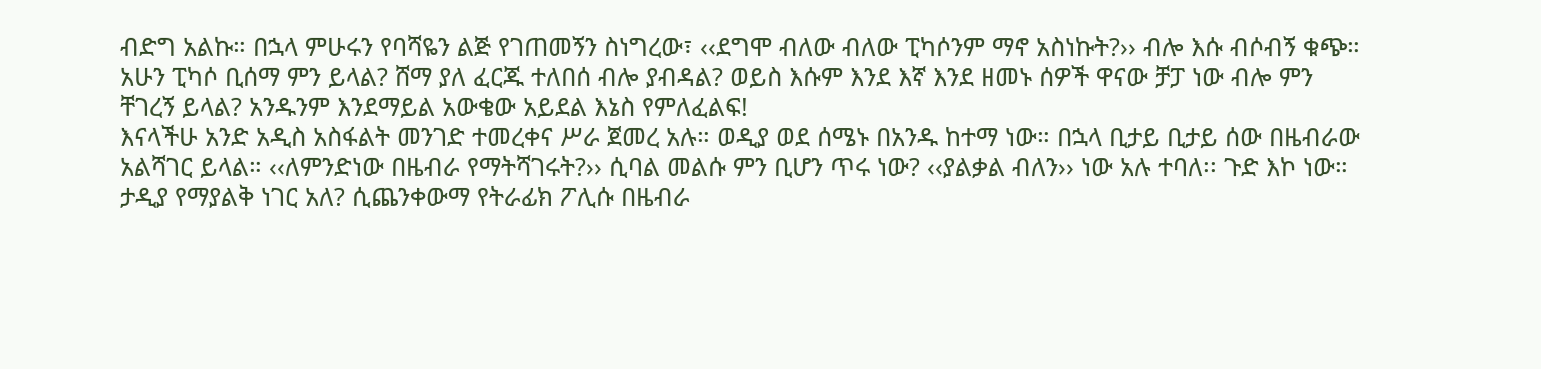ብድግ አልኩ። በኋላ ምሁሩን የባሻዬን ልጅ የገጠመኝን ስነግረው፣ ‹‹ደግሞ ብለው ብለው ፒካሶንም ማኖ አስነኩት?›› ብሎ እሱ ብሶብኝ ቁጭ። አሁን ፒካሶ ቢሰማ ምን ይላል? ሸማ ያለ ፈርጁ ተለበሰ ብሎ ያብዳል? ወይስ እሱም እንደ እኛ እንደ ዘመኑ ሰዎች ዋናው ቻፓ ነው ብሎ ምን ቸገረኝ ይላል? አንዱንም እንደማይል አውቄው አይደል እኔስ የምለፈልፍ!
እናላችሁ አንድ አዲስ አስፋልት መንገድ ተመረቀና ሥራ ጀመረ አሉ። ወዲያ ወደ ሰሜኑ በአንዱ ከተማ ነው። በኋላ ቢታይ ቢታይ ሰው በዜብራው አልሻገር ይላል። ‹‹ለምንድነው በዜብራ የማትሻገሩት?›› ሲባል መልሱ ምን ቢሆን ጥሩ ነው? ‹‹ያልቃል ብለን›› ነው አሉ ተባለ፡፡ ጉድ እኮ ነው። ታዲያ የማያልቅ ነገር አለ? ሲጨንቀውማ የትራፊክ ፖሊሱ በዜብራ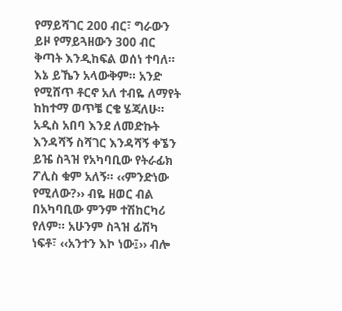የማይሻገር 200 ብር፣ ግራውን ይዞ የማይጓዘውን 300 ብር ቅጣት እንዲከፍል ወሰነ ተባለ። እኔ ይኼን አላውቅም። አንድ የሚሸጥ ቶርኖ አለ ተብዬ ለማየት ከከተማ ወጥቼ ርቄ ሄጃለሁ። አዲስ አበባ እንደ ለመድኩት እንዳሻኝ ስሻገር እንዳሻኝ ቀኜን ይዤ ስጓዝ የአካባቢው የትራፊክ ፖሊስ ቁም አለኝ። ‹‹ምንድነው የሚለው?›› ብዬ ዘወር ብል በአካባቢው ምንም ተሽከርካሪ የለም። አሁንም ስጓዝ ፊሽካ ነፍቶ፣ ‹‹አንተን እኮ ነው፤›› ብሎ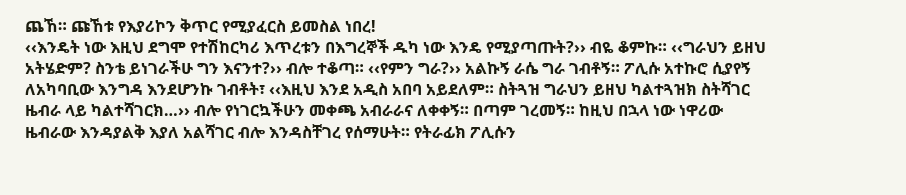ጨኸ። ጩኸቱ የእያሪኮን ቅጥር የሚያፈርስ ይመስል ነበረ!
‹‹እንዴት ነው እዚህ ደግሞ የተሽከርካሪ እጥረቱን በእግረኞች ዱካ ነው እንዴ የሚያጣጡት?›› ብዬ ቆምኩ። ‹‹ግራህን ይዘህ አትሄድም? ስንቴ ይነገራችሁ ግን እናንተ?›› ብሎ ተቆጣ። ‹‹የምን ግራ?›› አልኩኝ ራሴ ግራ ገብቶኝ። ፖሊሱ አተኩሮ ሲያየኝ ለአካባቢው እንግዳ እንደሆንኩ ገብቶት፣ ‹‹እዚህ እንደ አዲስ አበባ አይደለም። ስትጓዝ ግራህን ይዘህ ካልተጓዝክ ስትሻገር ዜብራ ላይ ካልተሻገርክ…›› ብሎ የነገርኳችሁን መቀጫ አብራራና ለቀቀኝ። በጣም ገረመኝ። ከዚህ በኋላ ነው ነዋሪው ዜብራው እንዳያልቅ እያለ አልሻገር ብሎ እንዳስቸገረ የሰማሁት። የትራፊክ ፖሊሱን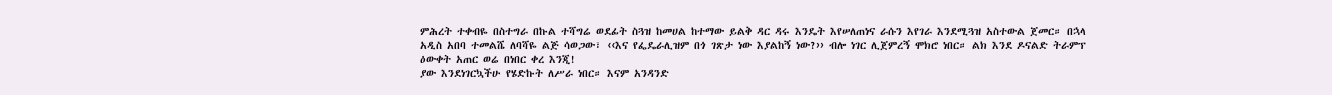ምሕረት ተቀብዬ በስተግራ በኩል ተሻግሬ ወደፊት ስጓዝ ከመሀል ከተማው ይልቅ ዳር ዳሩ እንዴት እየሠለጠነና ራሱን እየገራ እንደሚጓዝ አስተውል ጀመር። በኋላ አዲስ አበባ ተመልሼ ለባሻዬ ልጅ ሳወጋው፣ ‹‹እና የፌዴራሊዝም በጎ ገጽታ ነው እያልከኝ ነው?›› ብሎ ነገር ሊጀምረኝ ሞክሮ ነበር። ልክ እንደ ዶናልድ ትራምፕ ዕውቀት አጠር ወሬ በነበር ቀረ እንጂ!
ያው እንደነገርኳችሁ የሄድኩት ለሥራ ነበር። እናም አንዳንድ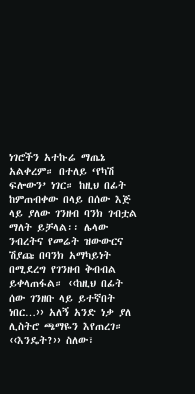ነገሮችን አተኩሬ ማጤኔ አልቀረም። በተለይ ‘የካሽ ፍሎውን’ ነገር። ከዚህ በፊት ከምጠብቀው በላይ በሰው እጅ ላይ ያለው ገንዘብ ባንክ ገብቷል ማለት ይቻላል፡፡ ሌላው ንብረትና የመሬት ዝውውርና ሽያጩ በባንክ አማካይነት በሚደረግ የገንዘብ ቅብብል ይቀላጠፋል። ‹‹ከዚህ በፊት ሰው ገንዘቡ ላይ ይተኛበት ነበር…›› አለኝ አንድ ነቃ ያለ ሊስትሮ ጫማዬን እየጠረገ። ‹‹እንዴት?›› ስለው፣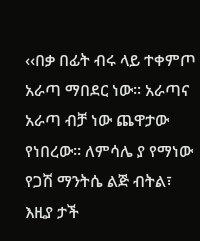‹‹በቃ በፊት ብሩ ላይ ተቀምጦ አራጣ ማበደር ነው። አራጣና አራጣ ብቻ ነው ጨዋታው የነበረው። ለምሳሌ ያ የማነው የጋሽ ማንትሴ ልጅ ብትል፣ እዚያ ታች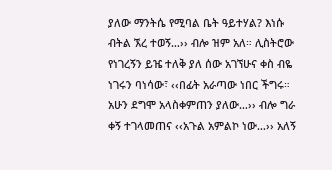ያለው ማንትሴ የሚባል ቤት ዓይተሃል? እነሱ ብትል ኧረ ተወኝ…›› ብሎ ዝም አለ። ሊስትሮው የነገረኝን ይዤ ተለቅ ያለ ሰው አገኘሁና ቀስ ብዬ ነገሩን ባነሳው፣ ‹‹በፊት አራጣው ነበር ችግሩ። አሁን ደግሞ አላስቀምጠን ያለው…›› ብሎ ግራ ቀኝ ተገላመጠና ‹‹አጉል አምልኮ ነው…›› አለኝ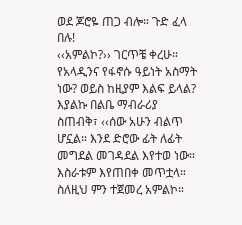ወደ ጆሮዬ ጠጋ ብሎ። ጉድ ፈላ በሉ!
‹‹አምልኮ?›› ገርጥቼ ቀረሁ። የአላዲንና የፋኖሱ ዓይነት አስማት ነው? ወይስ ከዚያም እልፍ ይላል? እያልኩ በልቤ ማብራሪያ ስጠብቅ፣ ‹‹ሰው አሁን ብልጥ ሆኗል። እንደ ድሮው ፊት ለፊት መግደል መገዳደል እየተወ ነው። እስራቱም እየጠበቀ መጥቷላ። ስለዚህ ምን ተጀመረ አምልኮ።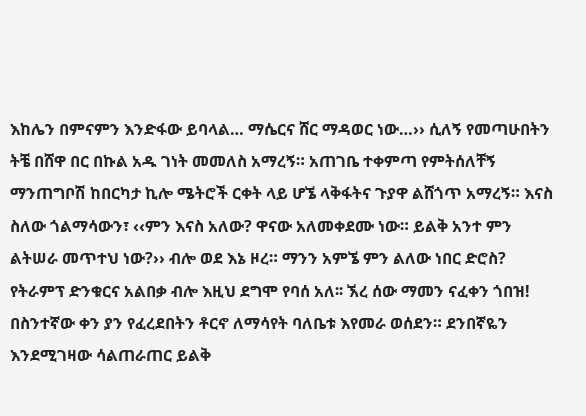እከሌን በምናምን እንድፋው ይባላል… ማሴርና ሸር ማዳወር ነው…›› ሲለኝ የመጣሁበትን ትቼ በሸዋ በር በኩል አዱ ገነት መመለስ አማረኝ። አጠገቤ ተቀምጣ የምትሰለቸኝ ማንጠግቦሽ ከበርካታ ኪሎ ሜትሮች ርቀት ላይ ሆኜ ላቅፋትና ጉያዋ ልሸጎጥ አማረኝ። እናስ ስለው ጎልማሳውን፣ ‹‹ምን እናስ አለው? ዋናው አለመቀደሙ ነው። ይልቅ አንተ ምን ልትሠራ መጥተህ ነው?›› ብሎ ወደ እኔ ዞረ። ማንን አምኜ ምን ልለው ነበር ድሮስ? የትራምፕ ድንቁርና አልበቃ ብሎ እዚህ ደግሞ የባሰ አለ፡፡ ኧረ ሰው ማመን ናፈቀን ጎበዝ!
በስንተኛው ቀን ያን የፈረደበትን ቶርኖ ለማሳየት ባለቤቱ እየመራ ወሰደን። ደንበኛዬን እንደሚገዛው ሳልጠራጠር ይልቅ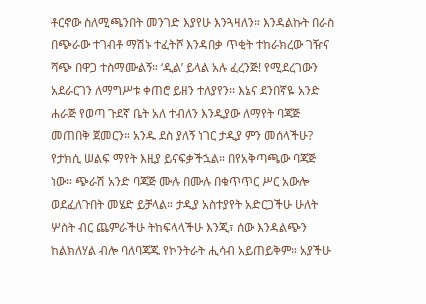ቶርኖው ስለሚጫንበት መንገድ እያየሁ እንጓዛለን። እንዳልኩት በራስ በጭራው ተገብቶ ማሽኑ ተፈትሾ እንዳበቃ ጥቂት ተከራክረው ገዥና ሻጭ በዋጋ ተስማሙልኝ። ‘ዲል’ ይላል አሉ ፈረንጅ! የሚደረገውን አደራርገን ለማግሥቱ ቀጠሮ ይዘን ተለያየን፡፡ እኔና ደንበኛዬ አንድ ሐራጅ የወጣ ጉደኛ ቤት አለ ተብለን እንዲያው ለማየት ባጃጅ መጠበቅ ጀመርን። አንዱ ደስ ያለኝ ነገር ታዲያ ምን መሰላችሁ? የታክሲ ሠልፍ ማየት እዚያ ይናፍቃችኋል። በየአቅጣጫው ባጃጅ ነው። ጭራሽ አንድ ባጃጅ ሙሉ በሙሉ በቁጥጥር ሥር አውሎ ወደፈለጉበት መሄድ ይቻላል። ታዲያ አስተያየት አድርጋችሁ ሁለት ሦስት ብር ጨምራችሁ ትከፍላላችሁ እንጂ፣ ሰው እንዳልጭን ከልክለሃል ብሎ ባለባጃጁ የኮንትራት ሒሳብ አይጠይቅም። አያችሁ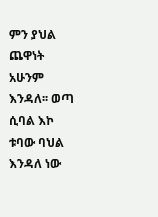ምን ያህል ጨዋነት አሁንም እንዳለ፡፡ ወጣ ሲባል እኮ ቱባው ባህል እንዳለ ነው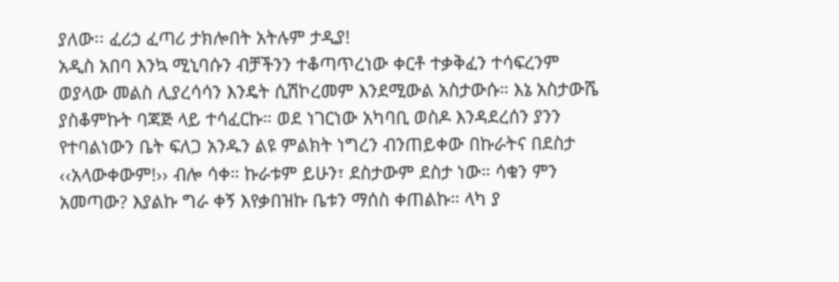ያለው፡፡ ፈሪኃ ፈጣሪ ታክሎበት አትሉም ታዲያ!
አዲስ አበባ እንኳ ሚኒባሱን ብቻችንን ተቆጣጥረነው ቀርቶ ተቃቅፈን ተሳፍረንም ወያላው መልስ ሊያረሳሳን እንዴት ሲሽኮረመም እንደሚውል አስታውሱ። እኔ አስታውሼ ያስቆምኩት ባጃጅ ላይ ተሳፈርኩ። ወደ ነገርነው አካባቢ ወስዶ እንዳደረሰን ያንን የተባልነውን ቤት ፍለጋ አንዱን ልዩ ምልክት ነግረን ብንጠይቀው በኩራትና በደስታ ‹‹አላውቀውም!›› ብሎ ሳቀ። ኩራቱም ይሁን፣ ደስታውም ደስታ ነው። ሳቁን ምን አመጣው? እያልኩ ግራ ቀኝ እየቃበዝኩ ቤቱን ማሰስ ቀጠልኩ። ላካ ያ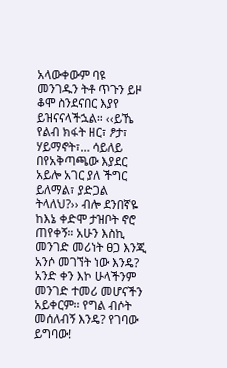አላውቀውም ባዩ መንገዱን ትቶ ጥጉን ይዞ ቆሞ ስንደናበር እያየ ይዝናናላችኋል። ‹‹ይኼ የልብ ክፋት ዘር፣ ፆታ፣ ሃይማኖት፣… ሳይለይ በየአቅጣጫው እያደር አይሎ አገር ያለ ችግር ይለማል፣ ያድጋል ትላለህ?›› ብሎ ደንበኛዬ ከእኔ ቀድሞ ታዝቦት ኖሮ ጠየቀኝ። አሁን እስኪ መንገድ መሪነት ፀጋ እንጂ አንሶ መገኘት ነው እንዴ? አንድ ቀን እኮ ሁላችንም መንገድ ተመሪ መሆናችን አይቀርም፡፡ የግል ብሶት መሰለብኝ እንዴ? የገባው ይግባው!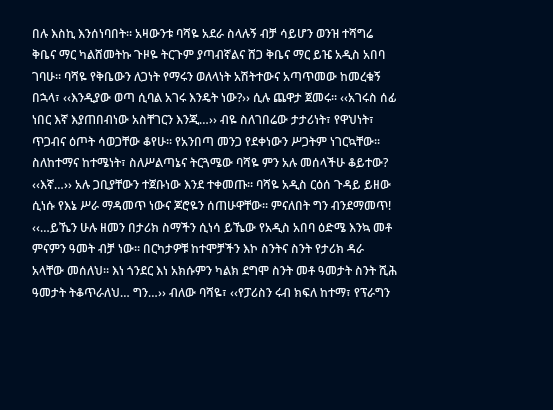በሉ እስኪ እንሰነባበት። አዛውንቱ ባሻዬ አደራ ስላሉኝ ብቻ ሳይሆን ወንዝ ተሻግሬ ቅቤና ማር ካልሸመትኩ ጉዞዬ ትርጉም ያጣብኛልና ሸጋ ቅቤና ማር ይዤ አዲስ አበባ ገባሁ። ባሻዬ የቅቤውን ለጋነት የማሩን ወለላነት አሽትተውና አጣጥመው ከመረቁኝ በኋላ፣ ‹‹እንዲያው ወጣ ሲባል አገሩ እንዴት ነው?›› ሲሉ ጨዋታ ጀመሩ። ‹‹አገሩስ ሰፊ ነበር እኛ እያጠበብነው አስቸገርን እንጂ…›› ብዬ ስለገበሬው ታታሪነት፣ የዋህነት፣ ጥጋብና ዕጦት ሳወጋቸው ቆየሁ። የአንበጣ መንጋ የደቀነውን ሥጋትም ነገርኳቸው፡፡ ስለከተማና ከተሜነት፣ ስለሥልጣኔና ትርጓሜው ባሻዬ ምን አሉ መሰላችሁ ቆይተው? ‹‹እኛ…›› አሉ ጋቢያቸውን ተጀቡነው እንደ ተቀመጡ። ባሻዬ አዲስ ርዕሰ ጉዳይ ይዘው ሲነሱ የእኔ ሥራ ማዳመጥ ነውና ጆሮዬን ሰጠሁዋቸው፡፡ ምናለበት ግን ብንደማመጥ!
‹‹…ይኼን ሁሉ ዘመን በታሪክ ስማችን ሲነሳ ይኼው የአዲስ አበባ ዕድሜ እንኳ መቶ ምናምን ዓመት ብቻ ነው። በርካታዎቹ ከተሞቻችን እኮ ስንትና ስንት የታሪክ ዳራ አላቸው መሰለህ። እነ ጎንደር እነ አክሱምን ካልክ ደግሞ ስንት መቶ ዓመታት ስንት ሺሕ ዓመታት ትቆጥራለህ… ግን…›› ብለው ባሻዬ፣ ‹‹የፓሪስን ሩብ ክፍለ ከተማ፣ የፕራግን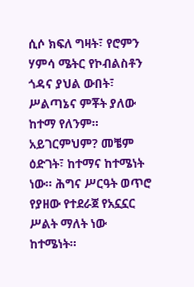ሲሶ ክፍለ ግዛት፣ የሮምን ሃምሳ ሜትር የኮብልስቶን ጎዳና ያህል ውበት፣ ሥልጣኔና ምቾት ያለው ከተማ የለንም። አይገርምህም? መቼም ዕድገት፣ ከተማና ከተሜነት ነው። ሕግና ሥርዓት ወጥሮ የያዘው የተደራጀ የአኗኗር ሥልት ማለት ነው ከተሜነት።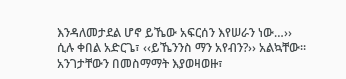እንዳለመታደል ሆኖ ይኼው አፍርሰን እየሠራን ነው…›› ሲሉ ቀበል አድርጌ፣ ‹‹ይኼንንስ ማን አየብን?›› አልኳቸው። አንገታቸውን በመስማማት እያወዛወዙ፣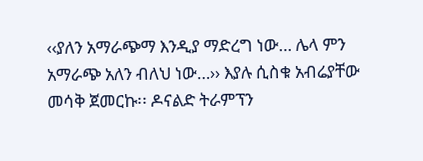‹‹ያለን አማራጭማ እንዲያ ማድረግ ነው… ሌላ ምን አማራጭ አለን ብለህ ነው…›› እያሉ ሲስቁ አብሬያቸው መሳቅ ጀመርኩ፡፡ ዶናልድ ትራምፕን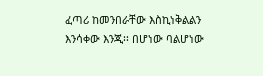ፈጣሪ ከመንበራቸው እስኪነቅልልን እንሳቀው እንጂ፡፡ በሆነው ባልሆነው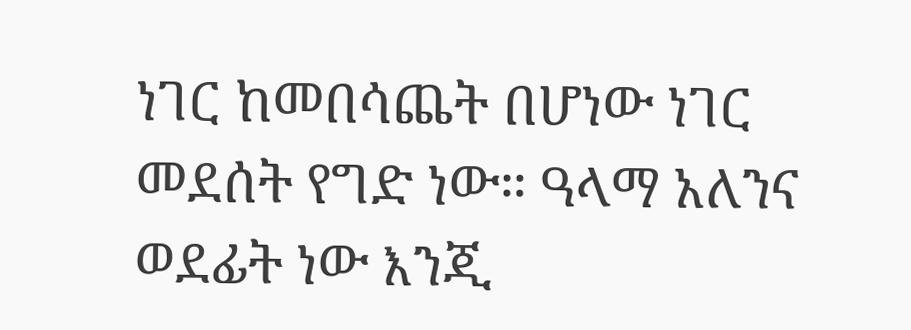ነገር ከመበሳጨት በሆነው ነገር መደሰት የግድ ነው። ዓላማ አለንና ወደፊት ነው እንጂ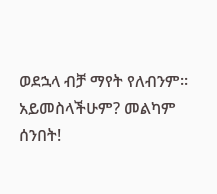ወደኋላ ብቻ ማየት የለብንም፡፡ አይመስላችሁም? መልካም ሰንበት!